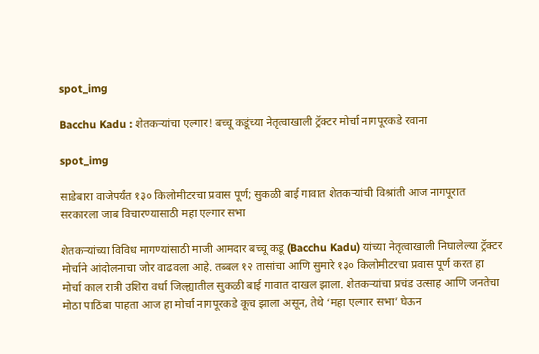spot_img

Bacchu Kadu : शेतकऱ्यांचा एल्गार! बच्चू कडूंच्या नेतृत्वाखाली ट्रॅक्टर मोर्चा नागपूरकडे रवाना

spot_img

साडेबारा वाजेपर्यंत १३० किलोमीटरचा प्रवास पूर्ण; सुकळी बाई गावात शेतकऱ्यांची विश्रांती आज नागपूरात सरकारला जाब विचारण्यासाठी महा एल्गार सभा

शेतकऱ्यांच्या विविध मागण्यांसाठी माजी आमदार बच्चू कडू (Bacchu Kadu) यांच्या नेतृत्वाखाली निघालेल्या ट्रॅक्टर मोर्चाने आंदोलनाचा जोर वाढवला आहे. तब्बल १२ तासांचा आणि सुमारे १३० किलोमीटरचा प्रवास पूर्ण करत हा मोर्चा काल रात्री उशिरा वर्धा जिल्ह्यातील सुकळी बाई गावात दाखल झाला. शेतकऱ्यांचा प्रचंड उत्साह आणि जनतेचा मोठा पाठिंबा पाहता आज हा मोर्चा नागपूरकडे कूच झाला असून, तेथे ‘महा एल्गार सभा’ घेऊन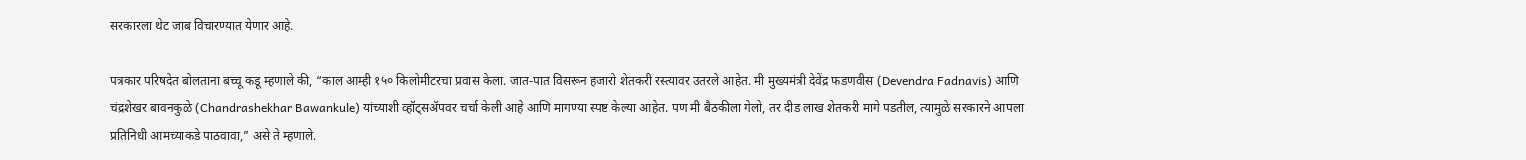सरकारला थेट जाब विचारण्यात येणार आहे.

पत्रकार परिषदेत बोलताना बच्चू कडू म्हणाले की, “काल आम्ही १५० किलोमीटरचा प्रवास केला. जात-पात विसरून हजारो शेतकरी रस्त्यावर उतरले आहेत. मी मुख्यमंत्री देवेंद्र फडणवीस (Devendra Fadnavis) आणि चंद्रशेखर बावनकुळे (Chandrashekhar Bawankule) यांच्याशी व्हॉट्सॲपवर चर्चा केली आहे आणि मागण्या स्पष्ट केल्या आहेत. पण मी बैठकीला गेलो, तर दीड लाख शेतकरी मागे पडतील, त्यामुळे सरकारने आपला प्रतिनिधी आमच्याकडे पाठवावा,” असे ते म्हणाले.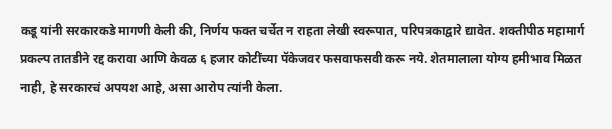कडू यांनी सरकारकडे मागणी केली की, निर्णय फक्त चर्चेत न राहता लेखी स्वरूपात, परिपत्रकाद्वारे द्यावेत. शक्तीपीठ महामार्ग प्रकल्प तातडीने रद्द करावा आणि केवळ ६ हजार कोटींच्या पॅकेजवर फसवाफसवी करू नये. शेतमालाला योग्य हमीभाव मिळत नाही, हे सरकारचं अपयश आहे, असा आरोप त्यांनी केला.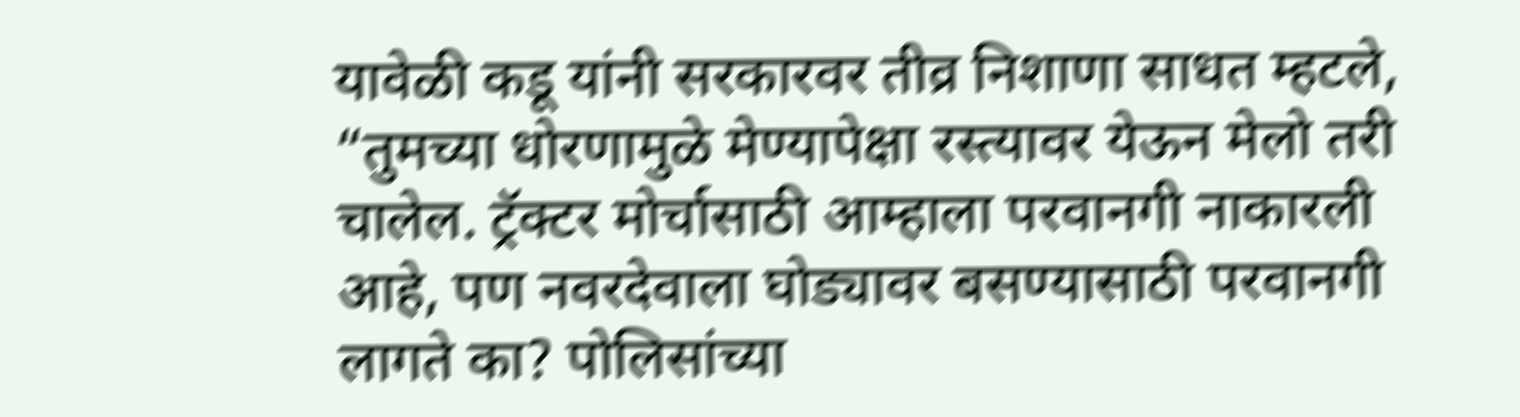यावेळी कडू यांनी सरकारवर तीव्र निशाणा साधत म्हटले, “तुमच्या धोरणामुळे मेण्यापेक्षा रस्त्यावर येऊन मेलो तरी चालेल. ट्रॅक्टर मोर्चासाठी आम्हाला परवानगी नाकारली आहे, पण नवरदेवाला घोड्यावर बसण्यासाठी परवानगी लागते का? पोलिसांच्या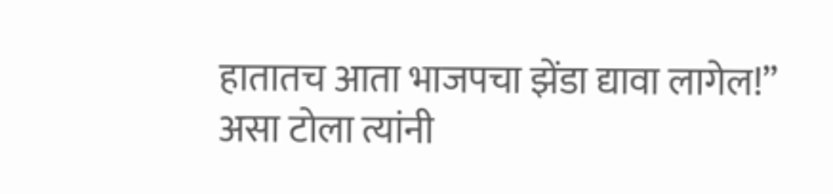हातातच आता भाजपचा झेंडा द्यावा लागेल!” असा टोला त्यांनी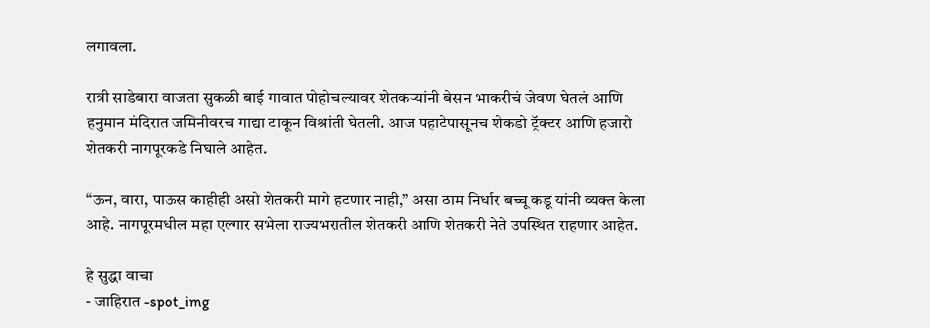लगावला.

रात्री साडेबारा वाजता सुकळी बाई गावात पोहोचल्यावर शेतकऱ्यांनी बेसन भाकरीचं जेवण घेतलं आणि हनुमान मंदिरात जमिनीवरच गाद्या टाकून विश्रांती घेतली. आज पहाटेपासूनच शेकडो ट्रॅक्टर आणि हजारो शेतकरी नागपूरकडे निघाले आहेत.

“ऊन, वारा, पाऊस काहीही असो शेतकरी मागे हटणार नाही,” असा ठाम निर्धार बच्चू कडू यांनी व्यक्त केला आहे. नागपूरमधील महा एल्गार सभेला राज्यभरातील शेतकरी आणि शेतकरी नेते उपस्थित राहणार आहेत.

हे सुद्धा वाचा
- जाहिरात -spot_img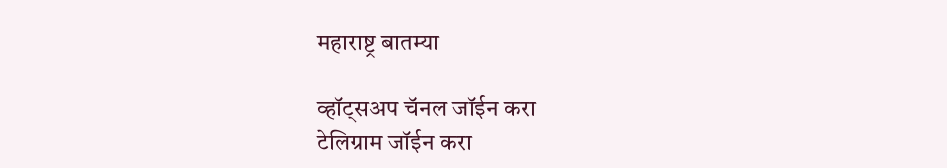महाराष्ट्र बातम्या

व्हॉट्सअप चॅनल जॉईन करा
टेलिग्राम जॉईन करा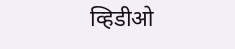व्हिडीओ